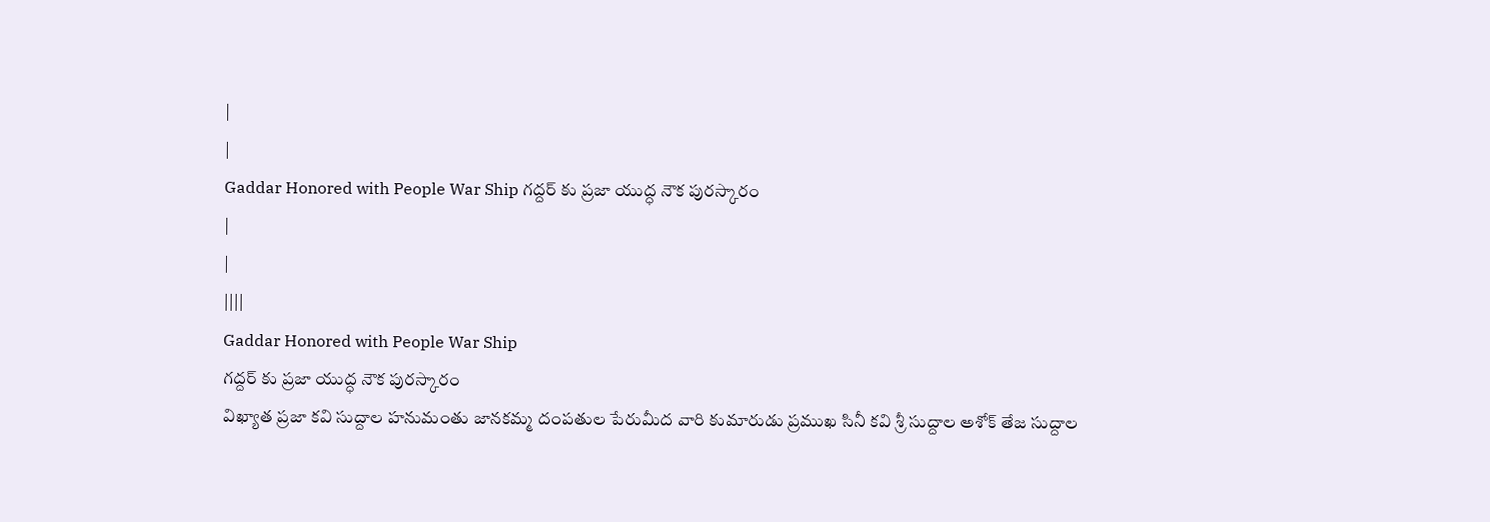|
|
Gaddar Honored with People War Ship గద్దర్ కు ప్రజా యుద్ధ నౌక పురస్కారం
|
|
||||
Gaddar Honored with People War Ship
గద్దర్ కు ప్రజా యుద్ధ నౌక పురస్కారం
విఖ్యాత ప్రజా కవి సుద్దాల హనుమంతు జానకమ్మ దంపతుల పేరుమీద వారి కుమారుడు ప్రముఖ సినీ కవి శ్రీ సుద్దాల అశోక్ తేజ సుద్దాల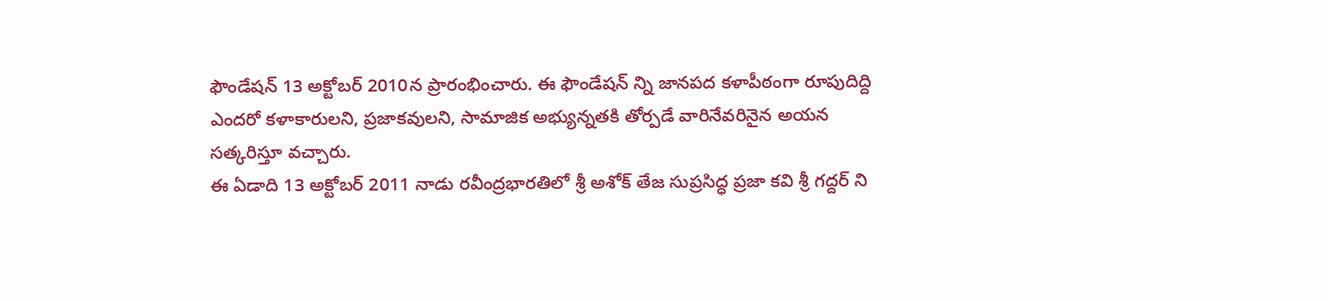ఫౌండేషన్ 13 అక్టోబర్ 2010న ప్రారంభించారు. ఈ ఫౌండేషన్ న్ని జానపద కళాపీఠంగా రూపుదిద్ది ఎందరో కళాకారులని, ప్రజాకవులని, సామాజిక అభ్యున్నతకి తోర్పడే వారినేవరినైన అయన సత్కరిస్తూ వచ్చారు.
ఈ ఏడాది 13 అక్టోబర్ 2011 నాడు రవీంద్రభారతిలో శ్రీ అశోక్ తేజ సుప్రసిద్ధ ప్రజా కవి శ్రీ గద్దర్ ని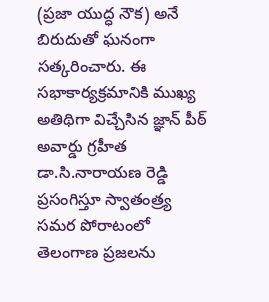(ప్రజా యుద్ధ నౌక) అనే బిరుదుతో ఘనంగా సత్కరించారు. ఈ సభాకార్యక్రమానికి ముఖ్య అతిథిగా విచ్చేసిన జ్ఞాన్ పీఠ్ అవార్డు గ్రహీత డా.సి.నారాయణ రెడ్డి ప్రసంగిస్తూ స్వాతంత్ర్య సమర పోరాటంలో తెలంగాణ ప్రజలను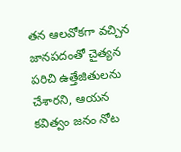తన ఆలవోకగా వచ్చిన జానపదంతో చైత్యన పరిచి ఉత్తేజితులను చేశారని, ఆయన కవిత్వం జనం నోట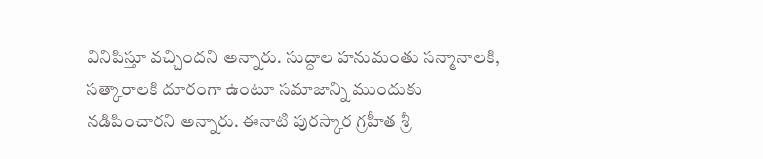వినిపిస్తూ వచ్చిందని అన్నారు. సుద్దాల హనుమంతు సన్మానాలకి, సత్కారాలకి దూరంగా ఉంటూ సమాజాన్ని ముందుకు నడిపించారని అన్నారు. ఈనాటి పురస్కార గ్రహీత శ్రీ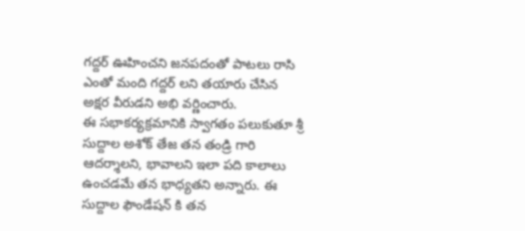గద్దర్ ఊహించని జనపదంతో పాటలు రాసి ఎంతో మంది గద్దర్ లని తయారు చేసిన అక్షర వీరుడని అభి వర్ణించారు.
ఈ సభాకర్యక్రమానికి స్వాగతం పలుకుతూ శ్రీ సుద్దాల అశోక్ తేజ తన తండ్రి గారి ఆదర్శాలని, భావాలని ఇలా పది కాలాలు ఉంచడమే తన భాధ్యతని అన్నారు. ఈ సుద్దాల ఫౌండేషన్ కి తన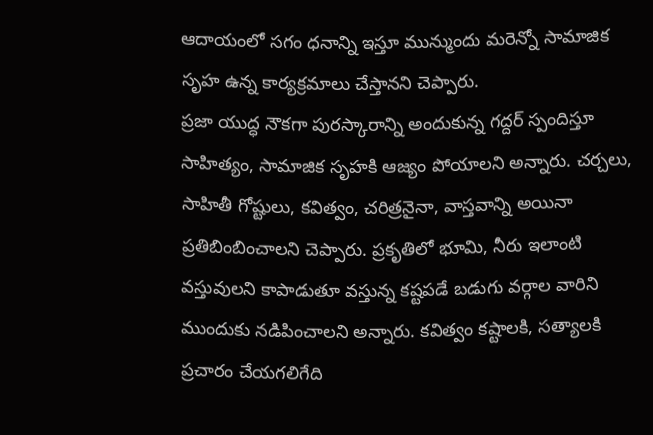ఆదాయంలో సగం ధనాన్ని ఇస్తూ మున్ముందు మరెన్నో సామాజిక సృహ ఉన్న కార్యక్రమాలు చేస్తానని చెప్పారు.
ప్రజా యుద్ధ నౌకగా పురస్కారాన్ని అందుకున్న గద్దర్ స్పందిస్తూ సాహిత్యం, సామాజిక సృహకి ఆజ్యం పోయాలని అన్నారు. చర్చలు, సాహితీ గోష్టులు, కవిత్వం, చరిత్రనైనా, వాస్తవాన్ని అయినా ప్రతిబింబించాలని చెప్పారు. ప్రకృతిలో భూమి, నీరు ఇలాంటి వస్తువులని కాపాడుతూ వస్తున్న కష్టపడే బడుగు వర్గాల వారిని ముందుకు నడిపించాలని అన్నారు. కవిత్వం కష్టాలకి, సత్యాలకి ప్రచారం చేయగలిగేది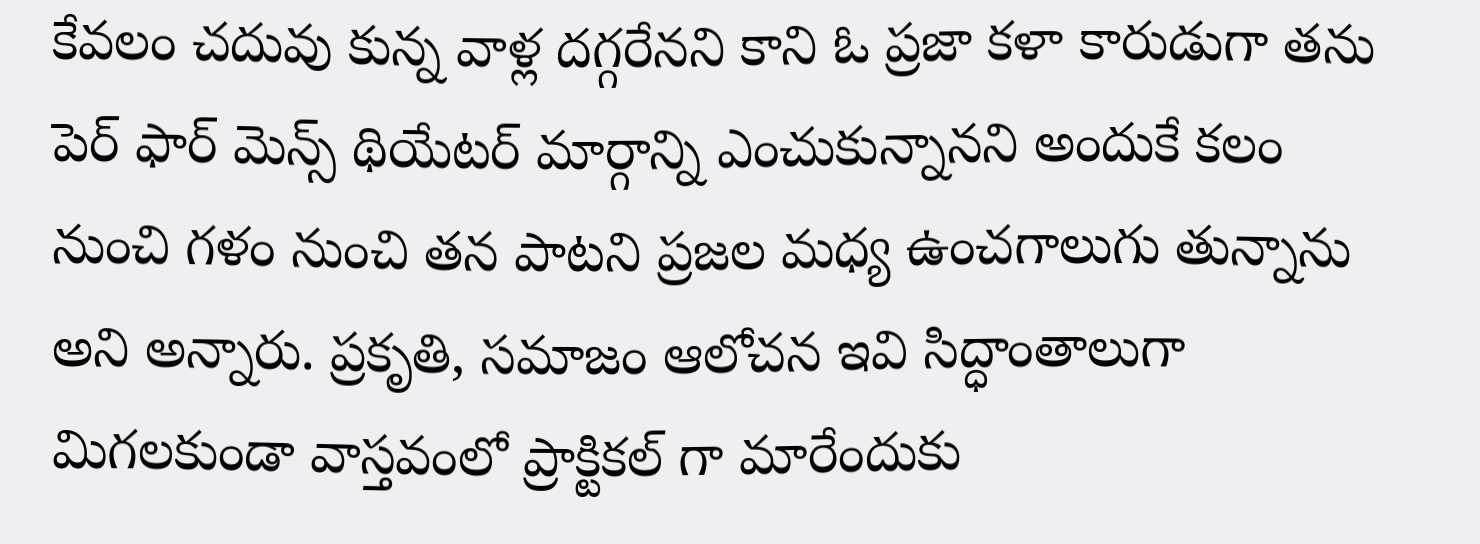కేవలం చదువు కున్న వాళ్ల దగ్గరేనని కాని ఓ ప్రజా కళా కారుడుగా తను పెర్ ఫార్ మెన్స్ థియేటర్ మార్గాన్ని ఎంచుకున్నానని అందుకే కలం నుంచి గళం నుంచి తన పాటని ప్రజల మధ్య ఉంచగాలుగు తున్నాను అని అన్నారు. ప్రకృతి, సమాజం ఆలోచన ఇవి సిద్ధాంతాలుగా మిగలకుండా వాస్తవంలో ప్రాక్టికల్ గా మారేందుకు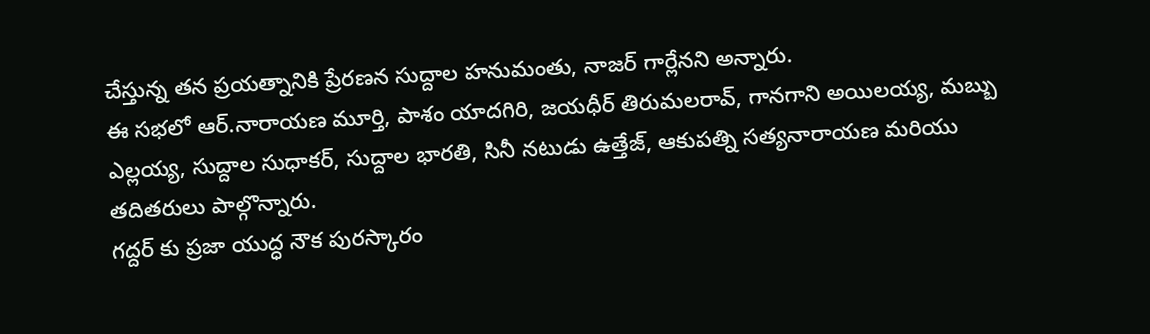చేస్తున్న తన ప్రయత్నానికి ప్రేరణన సుద్దాల హనుమంతు, నాజర్ గార్లేనని అన్నారు.
ఈ సభలో ఆర్.నారాయణ మూర్తి, పాశం యాదగిరి, జయధీర్ తిరుమలరావ్, గానగాని అయిలయ్య, మబ్బు ఎల్లయ్య, సుద్దాల సుధాకర్, సుద్దాల భారతి, సినీ నటుడు ఉత్తేజ్, ఆకుపత్ని సత్యనారాయణ మరియు తదితరులు పాల్గొన్నారు.
గద్దర్ కు ప్రజా యుద్ధ నౌక పురస్కారం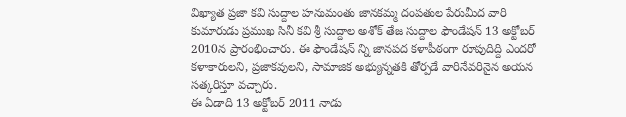విఖ్యాత ప్రజా కవి సుద్దాల హనుమంతు జానకమ్మ దంపతుల పేరుమీద వారి కుమారుడు ప్రముఖ సినీ కవి శ్రీ సుద్దాల అశోక్ తేజ సుద్దాల ఫౌండేషన్ 13 అక్టోబర్ 2010న ప్రారంభించారు. ఈ ఫౌండేషన్ న్ని జానపద కళాపీఠంగా రూపుదిద్ది ఎందరో కళాకారులని, ప్రజాకవులని, సామాజిక అభ్యున్నతకి తోర్పడే వారినేవరినైన అయన సత్కరిస్తూ వచ్చారు.
ఈ ఏడాది 13 అక్టోబర్ 2011 నాడు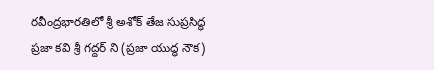రవీంద్రభారతిలో శ్రీ అశోక్ తేజ సుప్రసిద్ధ ప్రజా కవి శ్రీ గద్దర్ ని (ప్రజా యుద్ధ నౌక)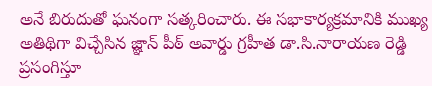అనే బిరుదుతో ఘనంగా సత్కరించారు. ఈ సభాకార్యక్రమానికి ముఖ్య అతిథిగా విచ్చేసిన జ్ఞాన్ పీఠ్ అవార్డు గ్రహీత డా.సి.నారాయణ రెడ్డి ప్రసంగిస్తూ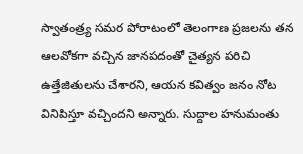స్వాతంత్ర్య సమర పోరాటంలో తెలంగాణ ప్రజలను తన ఆలవోకగా వచ్చిన జానపదంతో చైత్యన పరిచి ఉత్తేజితులను చేశారని, ఆయన కవిత్వం జనం నోట వినిపిస్తూ వచ్చిందని అన్నారు. సుద్దాల హనుమంతు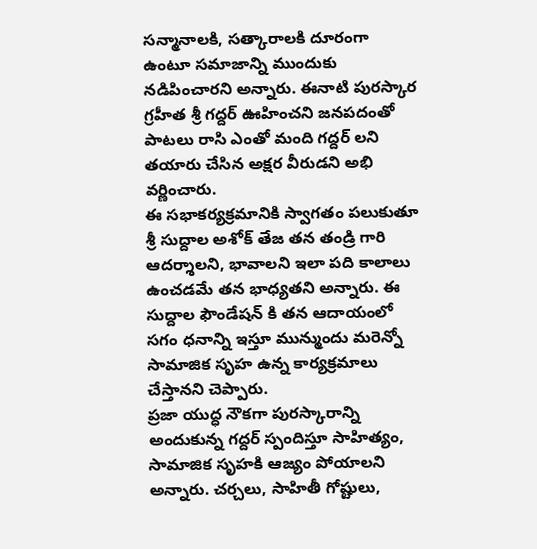సన్మానాలకి, సత్కారాలకి దూరంగా ఉంటూ సమాజాన్ని ముందుకు నడిపించారని అన్నారు. ఈనాటి పురస్కార గ్రహీత శ్రీ గద్దర్ ఊహించని జనపదంతో పాటలు రాసి ఎంతో మంది గద్దర్ లని తయారు చేసిన అక్షర వీరుడని అభి వర్ణించారు.
ఈ సభాకర్యక్రమానికి స్వాగతం పలుకుతూ శ్రీ సుద్దాల అశోక్ తేజ తన తండ్రి గారి ఆదర్శాలని, భావాలని ఇలా పది కాలాలు ఉంచడమే తన భాధ్యతని అన్నారు. ఈ సుద్దాల ఫౌండేషన్ కి తన ఆదాయంలో సగం ధనాన్ని ఇస్తూ మున్ముందు మరెన్నో సామాజిక సృహ ఉన్న కార్యక్రమాలు చేస్తానని చెప్పారు.
ప్రజా యుద్ధ నౌకగా పురస్కారాన్ని అందుకున్న గద్దర్ స్పందిస్తూ సాహిత్యం, సామాజిక సృహకి ఆజ్యం పోయాలని అన్నారు. చర్చలు, సాహితీ గోష్టులు,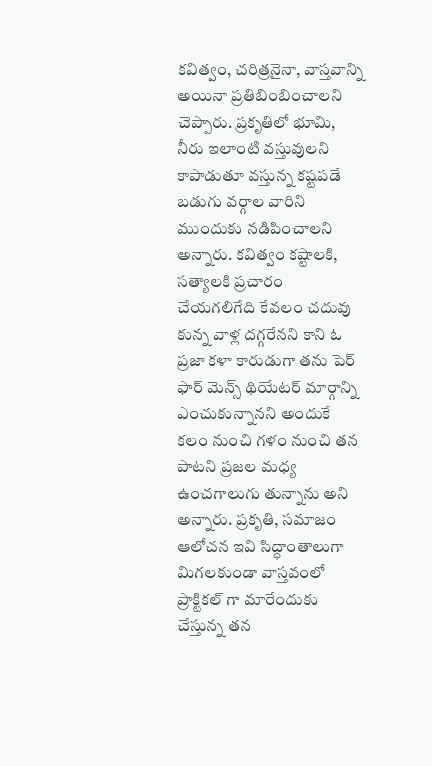కవిత్వం, చరిత్రనైనా, వాస్తవాన్ని అయినా ప్రతిబింబించాలని చెప్పారు. ప్రకృతిలో భూమి, నీరు ఇలాంటి వస్తువులని కాపాడుతూ వస్తున్న కష్టపడే బడుగు వర్గాల వారిని ముందుకు నడిపించాలని అన్నారు. కవిత్వం కష్టాలకి, సత్యాలకి ప్రచారం చేయగలిగేది కేవలం చదువు కున్న వాళ్ల దగ్గరేనని కాని ఓ ప్రజా కళా కారుడుగా తను పెర్ ఫార్ మెన్స్ థియేటర్ మార్గాన్ని ఎంచుకున్నానని అందుకే కలం నుంచి గళం నుంచి తన పాటని ప్రజల మధ్య ఉంచగాలుగు తున్నాను అని అన్నారు. ప్రకృతి, సమాజం ఆలోచన ఇవి సిద్ధాంతాలుగా మిగలకుండా వాస్తవంలో ప్రాక్టికల్ గా మారేందుకు చేస్తున్న తన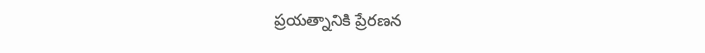ప్రయత్నానికి ప్రేరణన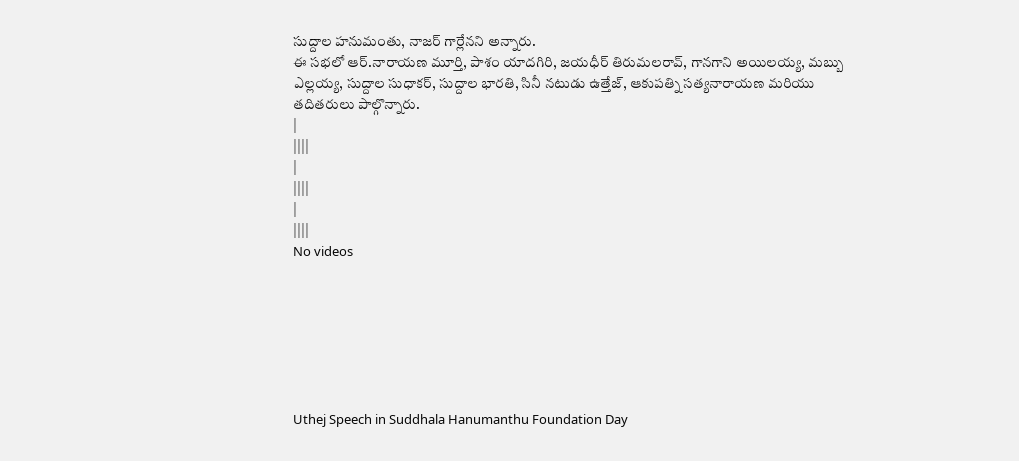సుద్దాల హనుమంతు, నాజర్ గార్లేనని అన్నారు.
ఈ సభలో ఆర్.నారాయణ మూర్తి, పాశం యాదగిరి, జయధీర్ తిరుమలరావ్, గానగాని అయిలయ్య, మబ్బు ఎల్లయ్య, సుద్దాల సుధాకర్, సుద్దాల భారతి, సినీ నటుడు ఉత్తేజ్, ఆకుపత్ని సత్యనారాయణ మరియు తదితరులు పాల్గొన్నారు.
|
||||
|
||||
|
||||
No videos







Uthej Speech in Suddhala Hanumanthu Foundation Day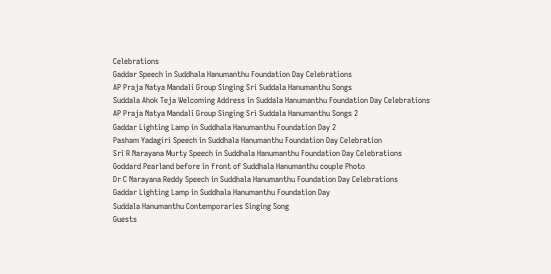Celebrations
Gaddar Speech in Suddhala Hanumanthu Foundation Day Celebrations
AP Praja Natya Mandali Group Singing Sri Suddala Hanumanthu Songs
Suddala Ahok Teja Welcoming Address in Suddala Hanumanthu Foundation Day Celebrations
AP Praja Natya Mandali Group Singing Sri Suddala Hanumanthu Songs 2
Gaddar Lighting Lamp in Suddhala Hanumanthu Foundation Day 2
Pasham Yadagiri Speech in Suddhala Hanumanthu Foundation Day Celebration
Sri R Narayana Murty Speech in Suddhala Hanumanthu Foundation Day Celebrations
Goddard Pearland before in front of Suddhala Hanumanthu couple Photo
Dr C Narayana Reddy Speech in Suddhala Hanumanthu Foundation Day Celebrations
Gaddar Lighting Lamp in Suddhala Hanumanthu Foundation Day
Suddala Hanumanthu Contemporaries Singing Song
Guests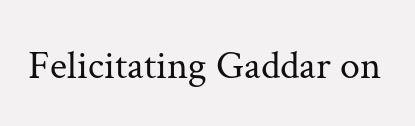Felicitating Gaddar on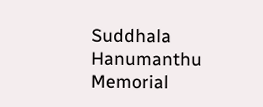Suddhala Hanumanthu Memorial